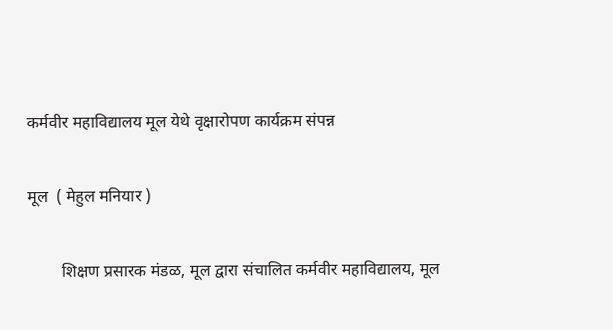कर्मवीर महाविद्यालय मूल येथे वृक्षारोपण कार्यक्रम संपन्न

मूल  ( मेहुल मनियार )

        शिक्षण प्रसारक मंडळ, मूल द्वारा संचालित कर्मवीर महाविद्यालय, मूल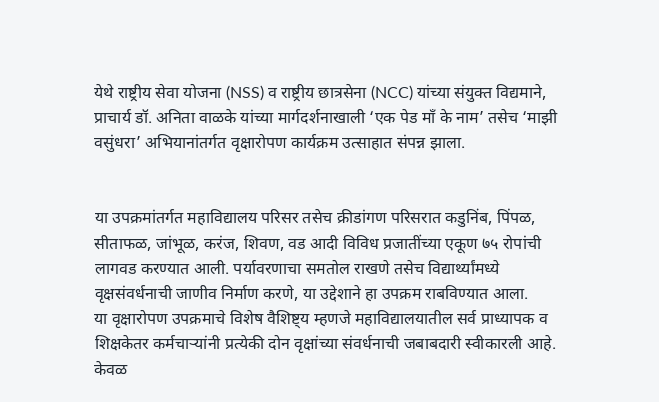येथे राष्ट्रीय सेवा योजना (NSS) व राष्ट्रीय छात्रसेना (NCC) यांच्या संयुक्त विद्यमाने, प्राचार्य डॉ. अनिता वाळके यांच्या मार्गदर्शनाखाली ‘एक पेड माँ के नाम’ तसेच ‘माझी वसुंधरा’ अभियानांतर्गत वृक्षारोपण कार्यक्रम उत्साहात संपन्न झाला.


या उपक्रमांतर्गत महाविद्यालय परिसर तसेच क्रीडांगण परिसरात कडुनिंब, पिंपळ, सीताफळ, जांभूळ, करंज, शिवण, वड आदी विविध प्रजातींच्या एकूण ७५ रोपांची लागवड करण्यात आली. पर्यावरणाचा समतोल राखणे तसेच विद्यार्थ्यांमध्ये वृक्षसंवर्धनाची जाणीव निर्माण करणे, या उद्देशाने हा उपक्रम राबविण्यात आला.
या वृक्षारोपण उपक्रमाचे विशेष वैशिष्ट्य म्हणजे महाविद्यालयातील सर्व प्राध्यापक व शिक्षकेतर कर्मचाऱ्यांनी प्रत्येकी दोन वृक्षांच्या संवर्धनाची जबाबदारी स्वीकारली आहे. केवळ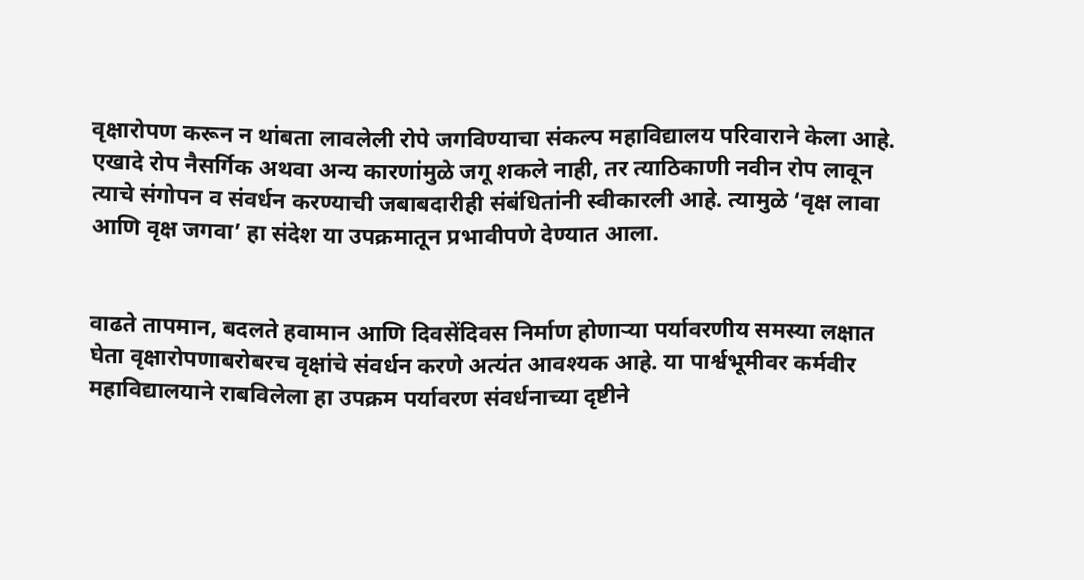वृक्षारोपण करून न थांबता लावलेली रोपे जगविण्याचा संकल्प महाविद्यालय परिवाराने केला आहे. एखादे रोप नैसर्गिक अथवा अन्य कारणांमुळे जगू शकले नाही, तर त्याठिकाणी नवीन रोप लावून त्याचे संगोपन व संवर्धन करण्याची जबाबदारीही संबंधितांनी स्वीकारली आहे. त्यामुळे ‘वृक्ष लावा आणि वृक्ष जगवा’ हा संदेश या उपक्रमातून प्रभावीपणे देण्यात आला.


वाढते तापमान, बदलते हवामान आणि दिवसेंदिवस निर्माण होणाऱ्या पर्यावरणीय समस्या लक्षात घेता वृक्षारोपणाबरोबरच वृक्षांचे संवर्धन करणे अत्यंत आवश्यक आहे. या पार्श्वभूमीवर कर्मवीर महाविद्यालयाने राबविलेला हा उपक्रम पर्यावरण संवर्धनाच्या दृष्टीने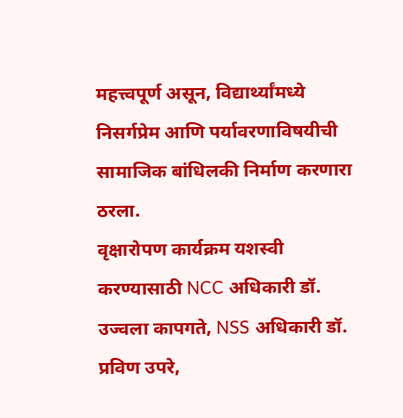महत्त्वपूर्ण असून, विद्यार्थ्यांमध्ये निसर्गप्रेम आणि पर्यावरणाविषयीची सामाजिक बांधिलकी निर्माण करणारा ठरला.
वृक्षारोपण कार्यक्रम यशस्वी करण्यासाठी NCC अधिकारी डॉ. उज्वला कापगते, NSS अधिकारी डॉ. प्रविण उपरे,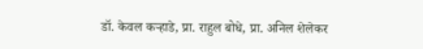डॉ. केवल कऱ्हाडे, प्रा. राहुल बोधे, प्रा. अनिल शेलेकर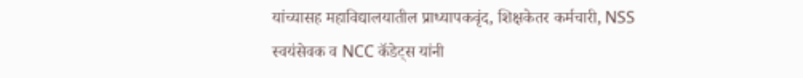यांच्यासह महाविद्यालयातील प्राध्यापकवृंद, शिक्षकेतर कर्मचारी, NSS स्वयंसेवक व NCC कॅडेट्स यांनी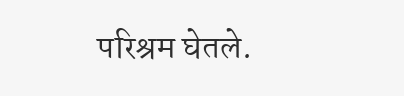परिश्रम घेतले.